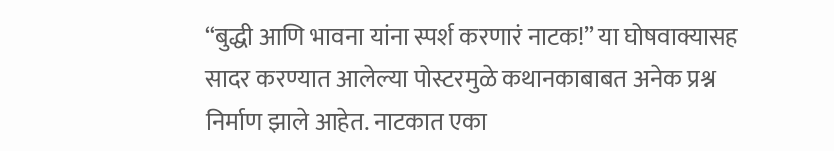“बुद्धी आणि भावना यांना स्पर्श करणारं नाटक!” या घोषवाक्यासह सादर करण्यात आलेल्या पोस्टरमुळे कथानकाबाबत अनेक प्रश्न निर्माण झाले आहेत. नाटकात एका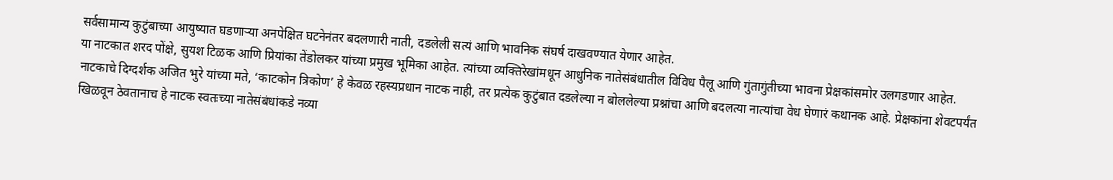सर्वसामान्य कुटुंबाच्या आयुष्यात घडणाऱ्या अनपेक्षित घटनेनंतर बदलणारी नाती, दडलेली सत्यं आणि भावनिक संघर्ष दाखवण्यात येणार आहेत.
या नाटकात शरद पोंक्षे, सुयश टिळक आणि प्रियांका तेंडोलकर यांच्या प्रमुख भूमिका आहेत. त्यांच्या व्यक्तिरेखांमधून आधुनिक नातेसंबंधातील विविध पैलू आणि गुंतागुंतीच्या भावना प्रेक्षकांसमोर उलगडणार आहेत.
नाटकाचे दिग्दर्शक अजित भुरे यांच्या मते, ‘काटकोन त्रिकोण’ हे केवळ रहस्यप्रधान नाटक नाही, तर प्रत्येक कुटुंबात दडलेल्या न बोललेल्या प्रश्नांचा आणि बदलत्या नात्यांचा वेध घेणारं कथानक आहे. प्रेक्षकांना शेवटपर्यंत खिळवून ठेवतानाच हे नाटक स्वतःच्या नातेसंबंधांकडे नव्या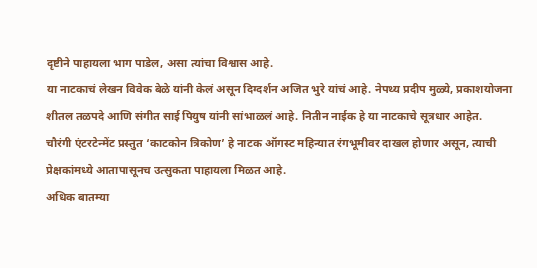दृष्टीने पाहायला भाग पाडेल, असा त्यांचा विश्वास आहे.
या नाटकाचं लेखन विवेक बेळे यांनी केलं असून दिग्दर्शन अजित भुरे यांचं आहे. नेपथ्य प्रदीप मुळ्ये, प्रकाशयोजना शीतल तळपदे आणि संगीत साई पियुष यांनी सांभाळलं आहे. नितीन नाईक हे या नाटकाचे सूत्रधार आहेत.
चौरंगी एंटरटेन्मेंट प्रस्तुत ‘काटकोन त्रिकोण’ हे नाटक ऑगस्ट महिन्यात रंगभूमीवर दाखल होणार असून, त्याची प्रेक्षकांमध्ये आतापासूनच उत्सुकता पाहायला मिळत आहे.
अधिक बातम्या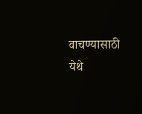वाचण्यासाठी येथे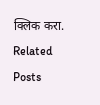क्लिक करा.
Related Posts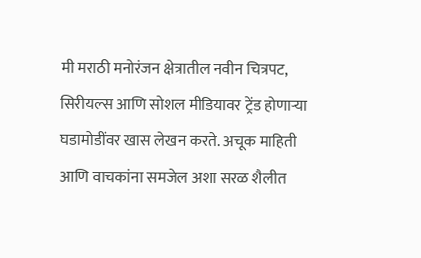मी मराठी मनोरंजन क्षेत्रातील नवीन चित्रपट, सिरीयल्स आणि सोशल मीडियावर ट्रेंड होणाऱ्या घडामोडींवर खास लेखन करते. अचूक माहिती आणि वाचकांना समजेल अशा सरळ शैलीत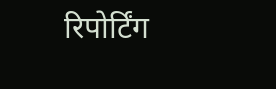रिपोर्टिंग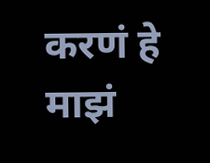करणं हे माझं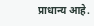प्राधान्य आहे.